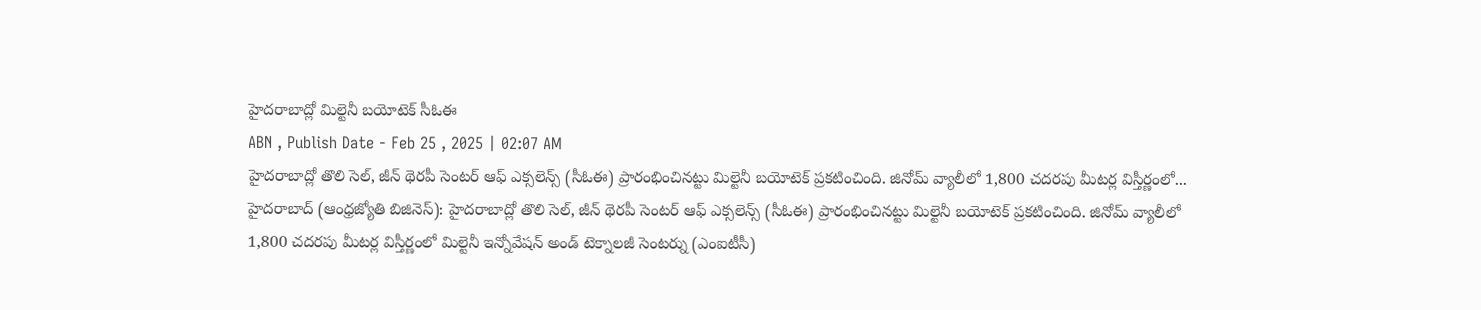హైదరాబాద్లో మిల్టెనీ బయోటెక్ సీఓఈ
ABN , Publish Date - Feb 25 , 2025 | 02:07 AM
హైదరాబాద్లో తొలి సెల్, జీన్ థెరపీ సెంటర్ ఆఫ్ ఎక్సలెన్స్ (సీఓఈ) ప్రారంభించినట్టు మిల్టెనీ బయోటెక్ ప్రకటించింది. జినోమ్ వ్యాలీలో 1,800 చదరపు మీటర్ల విస్తీర్ణంలో...
హైదరాబాద్ (ఆంధ్రజ్యోతి బిజినెస్): హైదరాబాద్లో తొలి సెల్, జీన్ థెరపీ సెంటర్ ఆఫ్ ఎక్సలెన్స్ (సీఓఈ) ప్రారంభించినట్టు మిల్టెనీ బయోటెక్ ప్రకటించింది. జినోమ్ వ్యాలీలో 1,800 చదరపు మీటర్ల విస్తీర్ణంలో మిల్టెనీ ఇన్నోవేషన్ అండ్ టెక్నాలజీ సెంటర్ను (ఎంఐటీసీ)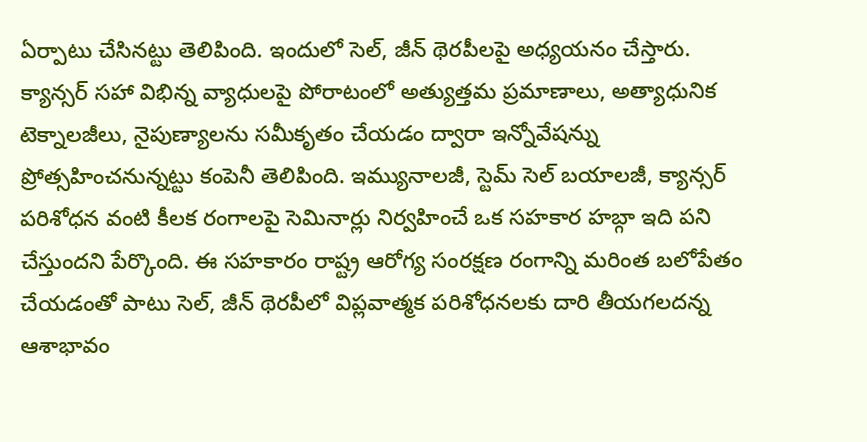ఏర్పాటు చేసినట్టు తెలిపింది. ఇందులో సెల్, జీన్ థెరపీలపై అధ్యయనం చేస్తారు. క్యాన్సర్ సహా విభిన్న వ్యాధులపై పోరాటంలో అత్యుత్తమ ప్రమాణాలు, అత్యాధునిక టెక్నాలజీలు, నైపుణ్యాలను సమీకృతం చేయడం ద్వారా ఇన్నోవేషన్ను ప్రోత్సహించనున్నట్టు కంపెనీ తెలిపింది. ఇమ్యునాలజీ, స్టెమ్ సెల్ బయాలజీ, క్యాన్సర్ పరిశోధన వంటి కీలక రంగాలపై సెమినార్లు నిర్వహించే ఒక సహకార హబ్గా ఇది పని చేస్తుందని పేర్కొంది. ఈ సహకారం రాష్ట్ర ఆరోగ్య సంరక్షణ రంగాన్ని మరింత బలోపేతం చేయడంతో పాటు సెల్, జీన్ థెరపీలో విప్లవాత్మక పరిశోధనలకు దారి తీయగలదన్న ఆశాభావం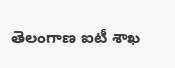తెలంగాణ ఐటీ శాఖ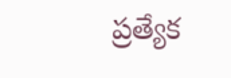ప్రత్యేక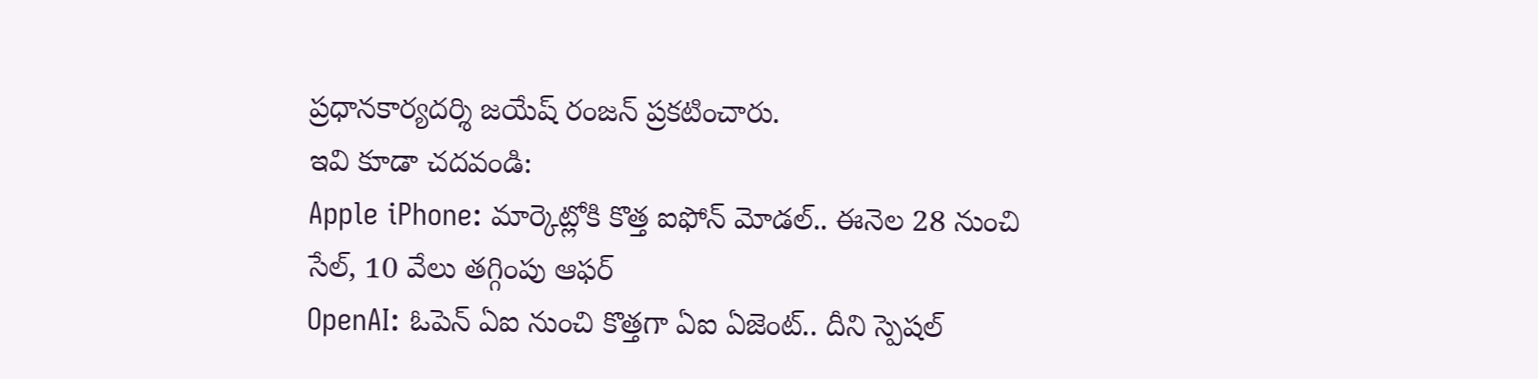ప్రధానకార్యదర్శి జయేష్ రంజన్ ప్రకటించారు.
ఇవి కూడా చదవండి:
Apple iPhone: మార్కెట్లోకి కొత్త ఐఫోన్ మోడల్.. ఈనెల 28 నుంచి సేల్, 10 వేలు తగ్గింపు ఆఫర్
OpenAI: ఓపెన్ ఏఐ నుంచి కొత్తగా ఏఐ ఏజెంట్.. దీని స్పెషల్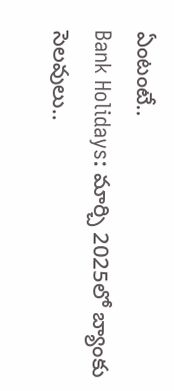ఏంటంటే..
Bank Holidays: మార్చి 2025లో బ్యాంకు సెలవులు..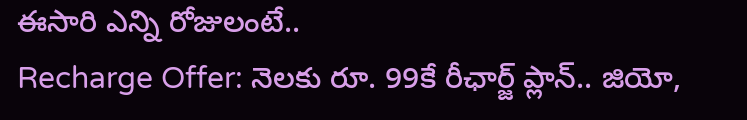ఈసారి ఎన్ని రోజులంటే..
Recharge Offer: నెలకు రూ. 99కే రీఛార్జ్ ప్లాన్.. జియో,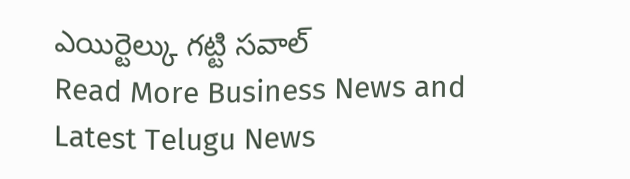ఎయిర్టెల్కు గట్టి సవాల్
Read More Business News and Latest Telugu News